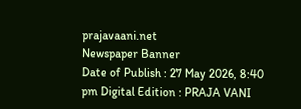prajavaani.net
Newspaper Banner
Date of Publish : 27 May 2026, 8:40 pm Digital Edition : PRAJA VANI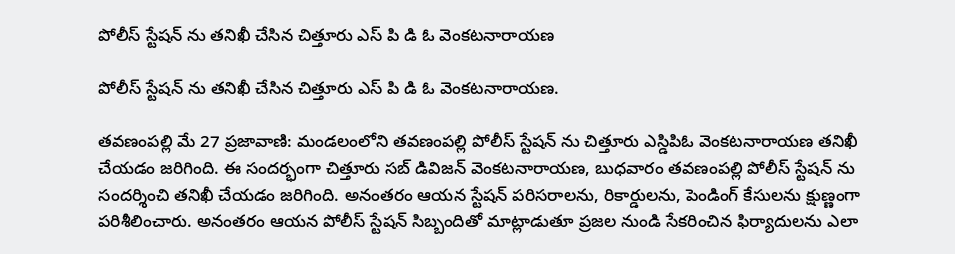పోలీస్ స్టేషన్ ను తనిఖీ చేసిన చిత్తూరు ఎస్ పి డి ఓ వెంకటనారాయణ

పోలీస్ స్టేషన్ ను తనిఖీ చేసిన చిత్తూరు ఎస్ పి డి ఓ వెంకటనారాయణ.

తవణంపల్లి మే 27 ప్రజావాణి: మండలంలోని తవణంపల్లి పోలీస్ స్టేషన్ ను చిత్తూరు ఎస్డిపిఓ వెంకటనారాయణ తనిఖీ చేయడం జరిగింది. ఈ సందర్భంగా చిత్తూరు సబ్ డివిజన్ వెంకటనారాయణ, బుధవారం తవణంపల్లి పోలీస్ స్టేషన్ ను సందర్శించి తనిఖీ చేయడం జరిగింది. అనంతరం ఆయన స్టేషన్ పరిసరాలను, రికార్డులను, పెండింగ్ కేసులను క్షుణ్ణంగా పరిశీలించారు. అనంతరం ఆయన పోలీస్ స్టేషన్ సిబ్బందితో మాట్లాడుతూ ప్రజల నుండి సేకరించిన ఫిర్యాదులను ఎలా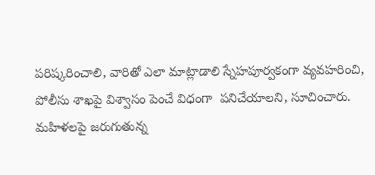పరిష్కరించాలి, వారితో ఎలా మాట్లాడాలి స్నేహపూర్వకంగా వ్యవహరించి, పోలీసు శాఖపై విశ్వాసం పెంచే విధంగా  పనిచేయాలని, సూచించారు. మహిళలపై జరుగుతున్న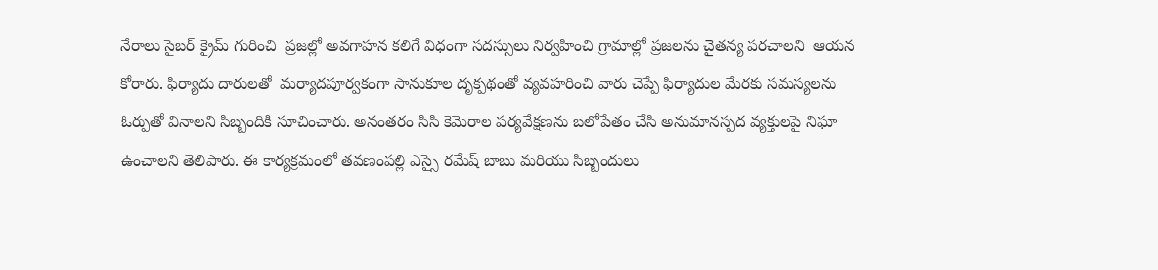నేరాలు సైబర్ క్రైమ్ గురించి  ప్రజల్లో అవగాహన కలిగే విధంగా సదస్సులు నిర్వహించి గ్రామాల్లో ప్రజలను చైతన్య పరచాలని  ఆయన కోరారు. ఫిర్యాదు దారులతో  మర్యాదపూర్వకంగా సానుకూల దృక్పథంతో వ్యవహరించి వారు చెప్పే ఫిర్యాదుల మేరకు సమస్యలను ఓర్పుతో వినాలని సిబ్బందికి సూచించారు. అనంతరం సిసి కెమెరాల పర్యవేక్షణను బలోపేతం చేసి అనుమానస్పద వ్యక్తులపై నిఘా ఉంచాలని తెలిపారు. ఈ కార్యక్రమంలో తవణంపల్లి ఎస్సై రమేష్ బాబు మరియు సిబ్బందులు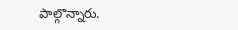పాల్గొన్నారు.